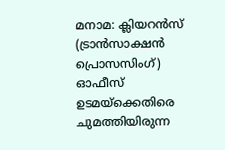മനാമ: ക്ലിയറൻസ് (ട്രാൻസാക്ഷൻ പ്രൊസസിംഗ്) ഓഫീസ് ഉടമയ്ക്കെതിരെ ചുമത്തിയിരുന്ന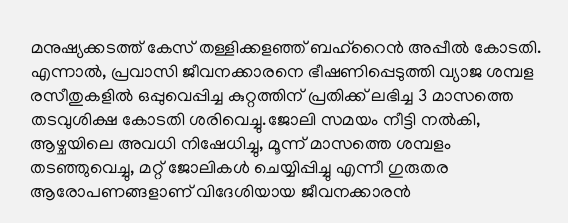മനുഷ്യക്കടത്ത് കേസ് തള്ളിക്കളഞ്ഞ് ബഹ്റൈൻ അപ്പീൽ കോടതി. എന്നാൽ, പ്രവാസി ജീവനക്കാരനെ ഭീഷണിപ്പെടുത്തി വ്യാജ ശമ്പള രസീതുകളിൽ ഒപ്പുവെപ്പിച്ച കുറ്റത്തിന് പ്രതിക്ക് ലഭിച്ച 3 മാസത്തെ തടവുശിക്ഷ കോടതി ശരിവെച്ചു.ജോലി സമയം നീട്ടി നൽകി, ആഴ്ചയിലെ അവധി നിഷേധിച്ചു, മൂന്ന് മാസത്തെ ശമ്പളം തടഞ്ഞുവെച്ചു, മറ്റ് ജോലികൾ ചെയ്യിപ്പിച്ചു എന്നീ ഗുരുതര ആരോപണങ്ങളാണ് വിദേശിയായ ജീവനക്കാരൻ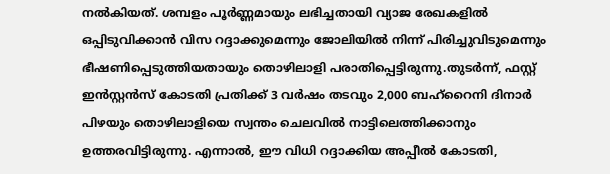നൽകിയത്. ശമ്പളം പൂർണ്ണമായും ലഭിച്ചതായി വ്യാജ രേഖകളിൽ ഒപ്പിടുവിക്കാൻ വിസ റദ്ദാക്കുമെന്നും ജോലിയിൽ നിന്ന് പിരിച്ചുവിടുമെന്നും ഭീഷണിപ്പെടുത്തിയതായും തൊഴിലാളി പരാതിപ്പെട്ടിരുന്നു.തുടർന്ന്, ഫസ്റ്റ് ഇൻസ്റ്റൻസ് കോടതി പ്രതിക്ക് 3 വർഷം തടവും 2,000 ബഹ്റൈനി ദിനാർ പിഴയും തൊഴിലാളിയെ സ്വന്തം ചെലവിൽ നാട്ടിലെത്തിക്കാനും ഉത്തരവിട്ടിരുന്നു. എന്നാൽ, ഈ വിധി റദ്ദാക്കിയ അപ്പീൽ കോടതി,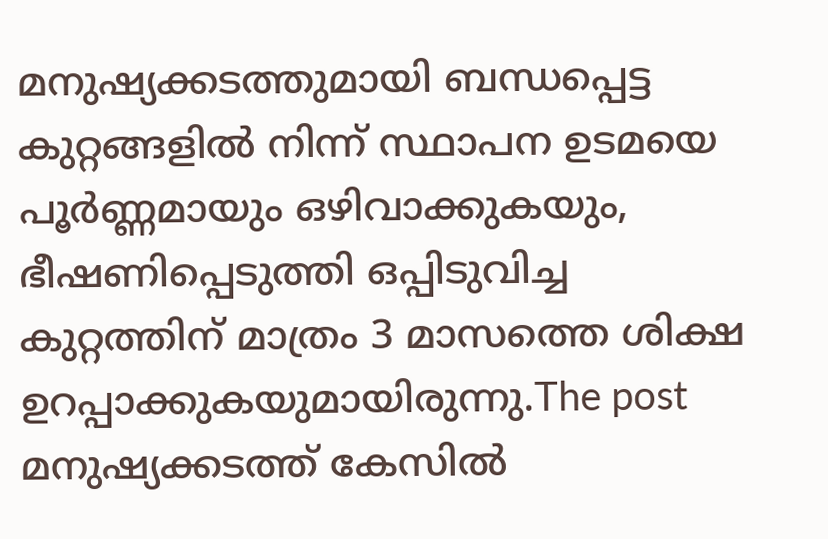മനുഷ്യക്കടത്തുമായി ബന്ധപ്പെട്ട കുറ്റങ്ങളിൽ നിന്ന് സ്ഥാപന ഉടമയെ പൂർണ്ണമായും ഒഴിവാക്കുകയും, ഭീഷണിപ്പെടുത്തി ഒപ്പിടുവിച്ച കുറ്റത്തിന് മാത്രം 3 മാസത്തെ ശിക്ഷ ഉറപ്പാക്കുകയുമായിരുന്നു.The post മനുഷ്യക്കടത്ത് കേസിൽ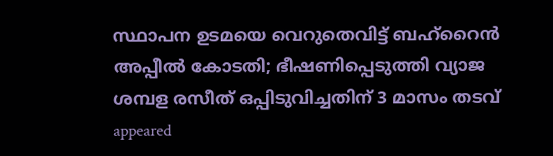സ്ഥാപന ഉടമയെ വെറുതെവിട്ട് ബഹ്റൈൻ അപ്പീൽ കോടതി; ഭീഷണിപ്പെടുത്തി വ്യാജ ശമ്പള രസീത് ഒപ്പിടുവിച്ചതിന് 3 മാസം തടവ് appeared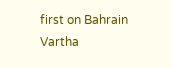first on Bahrain Vartha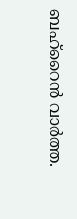ബഹ്റൈൻ വാർത്ത.